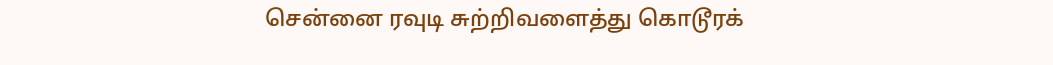சென்னை ரவுடி சுற்றிவளைத்து கொடூரக்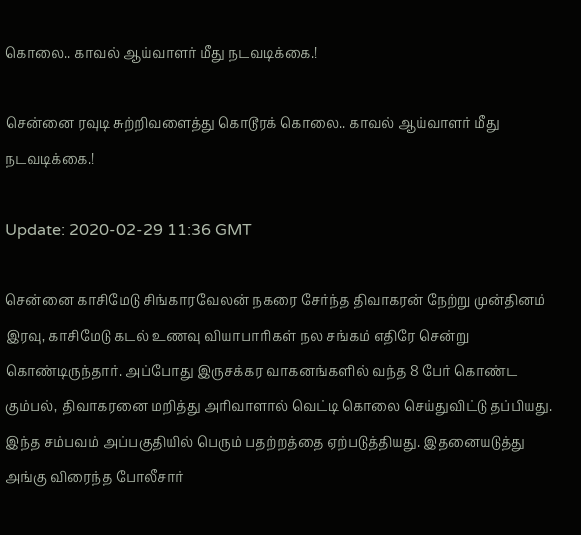கொலை.. காவல் ஆய்வாளர் மீது நடவடிக்கை.!

சென்னை ரவுடி சுற்றிவளைத்து கொடூரக் கொலை.. காவல் ஆய்வாளர் மீது நடவடிக்கை.!

Update: 2020-02-29 11:36 GMT

சென்னை காசிமேடு சிங்காரவேலன் நகரை சேர்ந்த திவாகரன் நேற்று முன்தினம் இரவு, காசிமேடு கடல் உணவு வியாபாரிகள் நல சங்கம் எதிரே சென்று கொண்டிருந்தார். அப்போது இருசக்கர வாகனங்களில் வந்த 8 பேர் கொண்ட கும்பல், திவாகரனை மறித்து அரிவாளால் வெட்டி கொலை செய்துவிட்டு தப்பியது. இந்த சம்பவம் அப்பகுதியில் பெரும் பதற்றத்தை ஏற்படுத்தியது. இதனையடுத்து அங்கு விரைந்த போலீசார்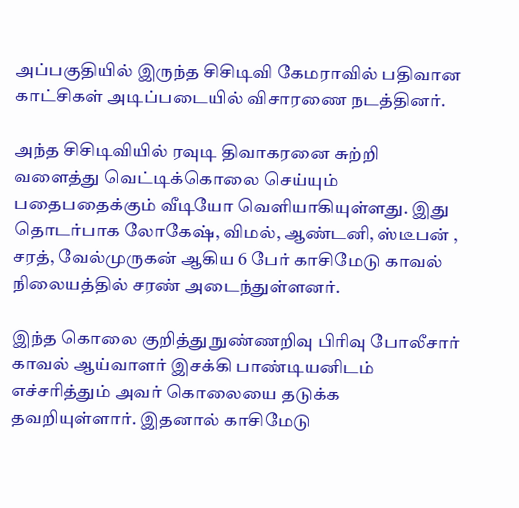அப்பகுதியில் இருந்த சிசிடிவி கேமராவில் பதிவான காட்சிகள் அடிப்படையில் விசாரணை நடத்தினர்.

அந்த சிசிடிவியில் ரவுடி திவாகரனை சுற்றி வளைத்து வெட்டிக்கொலை செய்யும் பதைபதைக்கும் வீடியோ வெளியாகியுள்ளது. இது தொடர்பாக லோகேஷ், விமல், ஆண்டனி, ஸ்டீபன் , சரத், வேல்முருகன் ஆகிய 6 பேர் காசிமேடு காவல் நிலையத்தில் சரண் அடைந்துள்ளனர்.

இந்த கொலை குறித்து நுண்ணறிவு பிரிவு போலீசார் காவல் ஆய்வாளர் இசக்கி பாண்டியனிடம் எச்சரித்தும் அவர் கொலையை தடுக்க தவறியுள்ளார். இதனால் காசிமேடு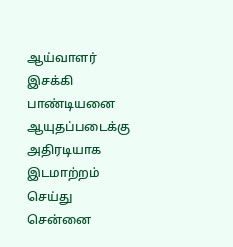ஆய்வாளர் இசக்கி பாண்டியனை ஆயுதப்படைக்கு அதிரடியாக இடமாற்றம் செய்து சென்னை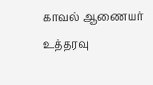காவல் ஆணையர் உத்தரவு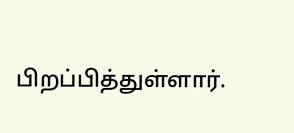பிறப்பித்துள்ளார்.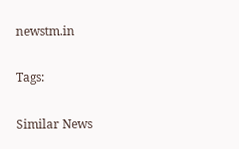newstm.in

Tags:

Similar News